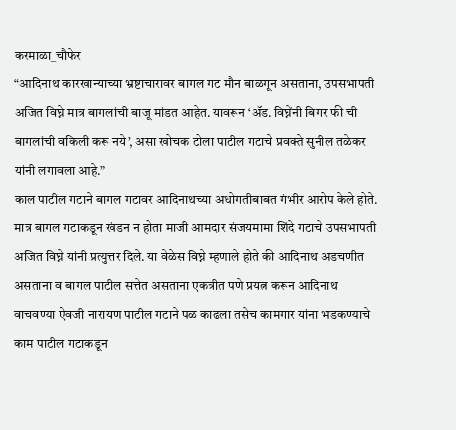करमाळा_चौफेर
“आदिनाथ कारखान्याच्या भ्रष्टाचारावर बागल गट मौन बाळगून असताना, उपसभापती अजित विघ्ने मात्र बागलांची बाजू मांडत आहेत. यावरून ‘ॲड. विघ्नेंनी बिगर फी ची बागलांची वकिली करू नये’, असा खोचक टोला पाटील गटाचे प्रवक्ते सुनील तळेकर यांनी लगावला आहे.”
काल पाटील गटाने बागल गटावर आदिनाथच्या अधोगतीबाबत गंभीर आरोप केले होते. मात्र बागल गटाकडून खंडन न होता माजी आमदार संजयमामा शिंदे गटाचे उपसभापती अजित विघ्ने यांनी प्रत्युत्तर दिले. या वेळेस विघ्ने म्हणाले होते की आदिनाथ अडचणीत असताना व बागल पाटील सत्तेत असताना एकत्रीत पणे प्रयत्न करून आदिनाथ वाचवण्या ऐवजी नारायण पाटील गटाने पळ काढला तसेच कामगार यांना भडकण्याचे काम पाटील गटाकडून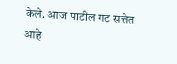केले. आज पाटील गट सत्तेत आहे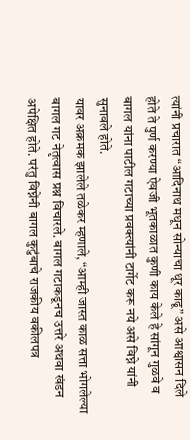त्यांनी प्रचारात “आदिनाथ मधून सोन्याचा धूर काढू” असे आश्वासन दिले होते ते पुर्ण करण्या ऐवजी भूतकाळात कुणी काय केले हे सांगून गुळवे व बागल यांना पाटील गटाच्या प्रवक्त्यांनी टार्गेट करू नये असे विघ्ने यांनी सुनावले होते.
यावर अक्रमक झालेले तळेकर म्हणाले, “आम्ही जास्त काळ सत्ता भोगलेल्या बागल गट नेतृत्वास प्रश्न विचारले. बागल गटाकडूनच उत्तरे अथवा खंडन अपेक्षित होते. परंतु विघ्नेंनी बागल कुटुंबाचे राजकीय वकीलपत्र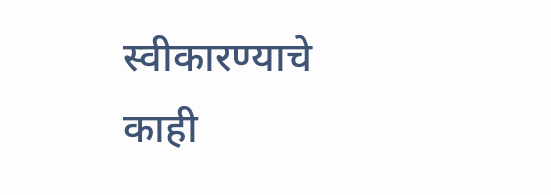स्वीकारण्याचे काही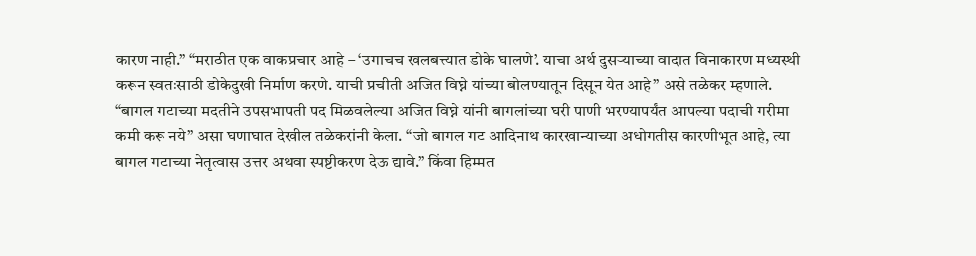कारण नाही.” “मराठीत एक वाकप्रचार आहे – ‘उगाचच खलबत्त्यात डोके घालणे’. याचा अर्थ दुसऱ्याच्या वादात विनाकारण मध्यस्थी करून स्वतःसाठी डोकेदुखी निर्माण करणे. याची प्रचीती अजित विघ्ने यांच्या बोलण्यातून दिसून येत आहे” असे तळेकर म्हणाले.
“बागल गटाच्या मदतीने उपसभापती पद मिळवलेल्या अजित विघ्ने यांनी बागलांच्या घरी पाणी भरण्यापर्यंत आपल्या पदाची गरीमा कमी करू नये” असा घणाघात देखील तळेकरांनी केला. “जो बागल गट आदिनाथ कारखान्याच्या अधोगतीस कारणीभूत आहे, त्या बागल गटाच्या नेतृत्वास उत्तर अथवा स्पष्टीकरण देऊ द्यावे.” किंवा हिम्मत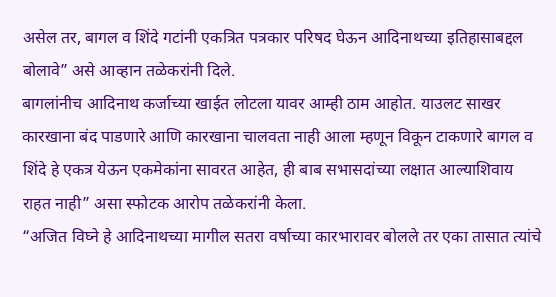असेल तर, बागल व शिंदे गटांनी एकत्रित पत्रकार परिषद घेऊन आदिनाथच्या इतिहासाबद्दल बोलावे” असे आव्हान तळेकरांनी दिले.
बागलांनीच आदिनाथ कर्जाच्या खाईत लोटला यावर आम्ही ठाम आहोत. याउलट साखर कारखाना बंद पाडणारे आणि कारखाना चालवता नाही आला म्हणून विकून टाकणारे बागल व शिंदे हे एकत्र येऊन एकमेकांना सावरत आहेत, ही बाब सभासदांच्या लक्षात आल्याशिवाय राहत नाही” असा स्फोटक आरोप तळेकरांनी केला.
“अजित विघ्ने हे आदिनाथच्या मागील सतरा वर्षाच्या कारभारावर बोलले तर एका तासात त्यांचे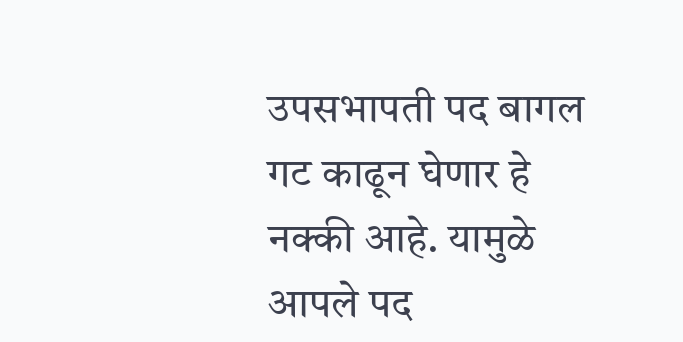उपसभापती पद बागल गट काढून घेणार हे नक्की आहे. यामुळे आपले पद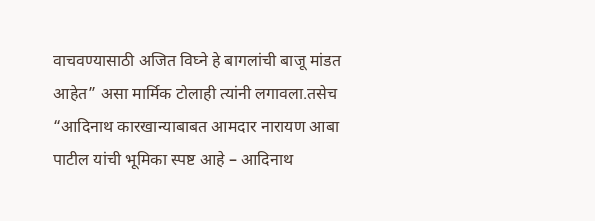वाचवण्यासाठी अजित विघ्ने हे बागलांची बाजू मांडत आहेत” असा मार्मिक टोलाही त्यांनी लगावला.तसेच
“आदिनाथ कारखान्याबाबत आमदार नारायण आबा पाटील यांची भूमिका स्पष्ट आहे – आदिनाथ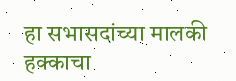हा सभासदांच्या मालकी हक्काचा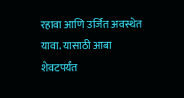रहावा आणि उर्जित अवस्थेत यावा. यासाठी आबा शेवटपर्यंत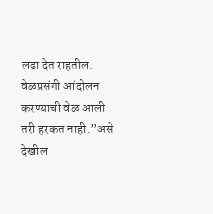लढा देत राहतील. वेळप्रसंगी आंदोलन करण्याची वेळ आली तरी हरकत नाही.”असे देखील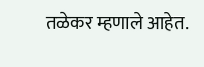तळेकर म्हणाले आहेत.